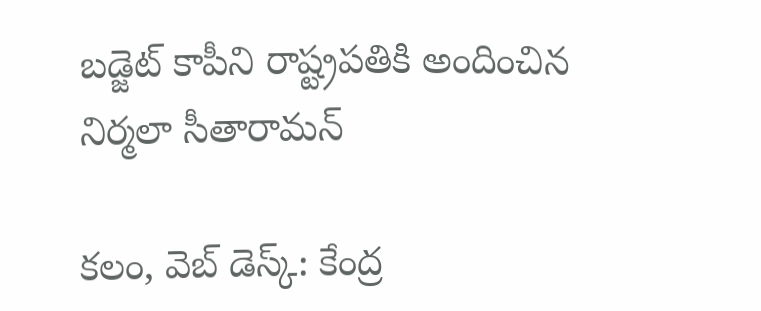బ‌డ్జెట్ కాపీని రాష్ట్ర‌ప‌తికి అందించిన నిర్మ‌లా సీతారామ‌న్‌

క‌లం, వెబ్‌ డెస్క్‌: కేంద్ర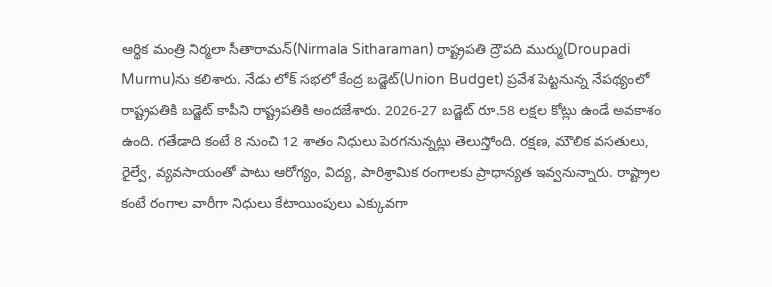ఆర్థిక మంత్రి నిర్మ‌లా సీతారామ‌న్(Nirmala Sitharaman) రాష్ట్ర‌ప‌తి ద్రౌప‌ది ముర్ము(Droupadi Murmu)ను క‌లిశారు. నేడు లోక్ స‌భ‌లో కేంద్ర బ‌డ్జెట్(Union Budget) ప్ర‌వేశ పెట్ట‌నున్న నేప‌థ్యంలో రాష్ట్ర‌ప‌తికి బ‌డ్జెట్ కాపీని రాష్ట్ర‌ప‌తికి అంద‌జేశారు. 2026-27 బ‌డ్జెట్ రూ.58 ల‌క్ష‌ల కోట్లు ఉండే అవకాశం ఉంది. గ‌తేడాది కంటే 8 నుంచి 12 శాతం నిధులు పెర‌గ‌నున్న‌ట్లు తెలుస్తోంది. ర‌క్ష‌ణ‌, మౌలిక వ‌స‌తులు, రైల్వే, వ్య‌వ‌సాయంతో పాటు ఆరోగ్యం, విద్య, పారిశ్రామిక రంగాల‌కు ప్రాధాన్య‌త ఇవ్వ‌నున్నారు. రాష్ట్రాల కంటే రంగాల వారీగా నిధులు కేటాయింపులు ఎక్కువ‌గా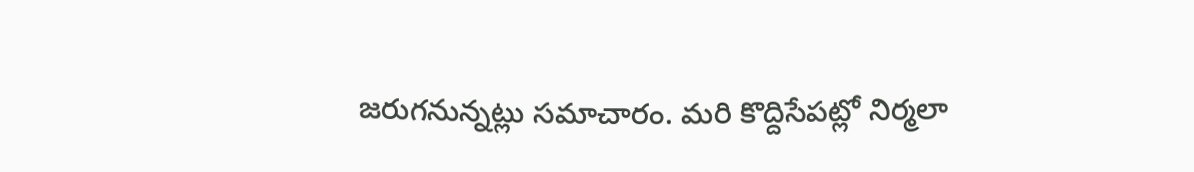జ‌రుగ‌నున్న‌ట్లు స‌మాచారం. మ‌రి కొద్దిసేప‌ట్లో నిర్మ‌లా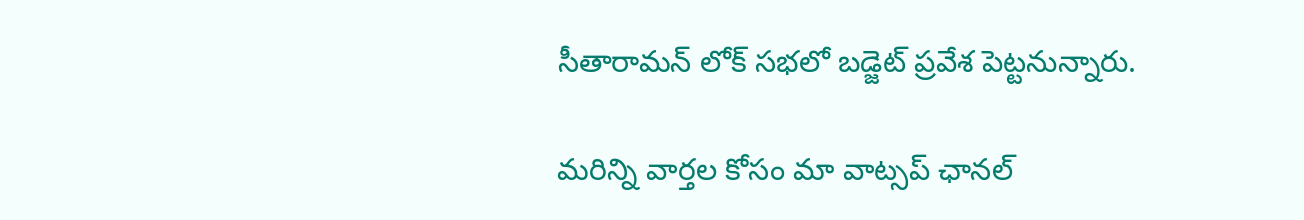సీతారామ‌న్ లోక్ స‌భ‌లో బ‌డ్జెట్ ప్ర‌వేశ పెట్ట‌నున్నారు.

మ‌రిన్ని వార్త‌ల కోసం మా వాట్స‌ప్ ఛాన‌ల్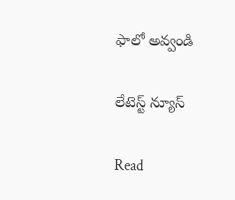ఫాలో అవ్వండి

లేటెస్ట్ న్యూస్‌

Read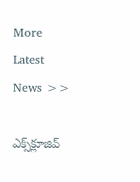More Latest News >>

ఎక్స్‌క్లూజివ్‌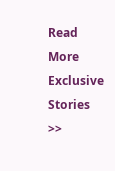Read More Exclusive Stories >>